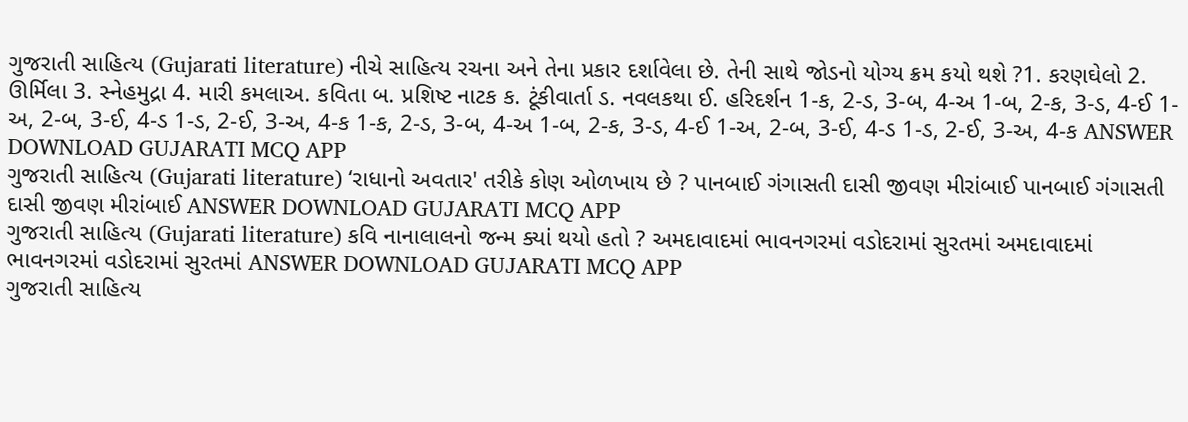ગુજરાતી સાહિત્ય (Gujarati literature) નીચે સાહિત્ય રચના અને તેના પ્રકાર દર્શાવેલા છે. તેની સાથે જોડનો યોગ્ય ક્રમ કયો થશે ?1. કરણઘેલો 2. ઊર્મિલા 3. સ્નેહમુદ્રા 4. મારી કમલાઅ. કવિતા બ. પ્રશિષ્ટ નાટક ક. ટૂંકીવાર્તા ડ. નવલકથા ઈ. હરિદર્શન 1-ક, 2-ડ, 3-બ, 4-અ 1-બ, 2-ક, 3-ડ, 4-ઈ 1-અ, 2-બ, 3-ઈ, 4-ડ 1-ડ, 2-ઈ, 3-અ, 4-ક 1-ક, 2-ડ, 3-બ, 4-અ 1-બ, 2-ક, 3-ડ, 4-ઈ 1-અ, 2-બ, 3-ઈ, 4-ડ 1-ડ, 2-ઈ, 3-અ, 4-ક ANSWER DOWNLOAD GUJARATI MCQ APP
ગુજરાતી સાહિત્ય (Gujarati literature) ‘રાધાનો અવતાર' તરીકે કોણ ઓળખાય છે ? પાનબાઈ ગંગાસતી દાસી જીવણ મીરાંબાઈ પાનબાઈ ગંગાસતી દાસી જીવણ મીરાંબાઈ ANSWER DOWNLOAD GUJARATI MCQ APP
ગુજરાતી સાહિત્ય (Gujarati literature) કવિ નાનાલાલનો જન્મ ક્યાં થયો હતો ? અમદાવાદમાં ભાવનગરમાં વડોદરામાં સુરતમાં અમદાવાદમાં ભાવનગરમાં વડોદરામાં સુરતમાં ANSWER DOWNLOAD GUJARATI MCQ APP
ગુજરાતી સાહિત્ય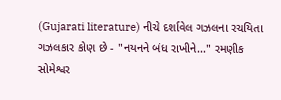(Gujarati literature) નીચે દર્શાવેલ ગઝલના રચયિતા ગઝલકાર કોણ છે - "નયનને બંધ રાખીને..." રમણીક સોમેશ્વર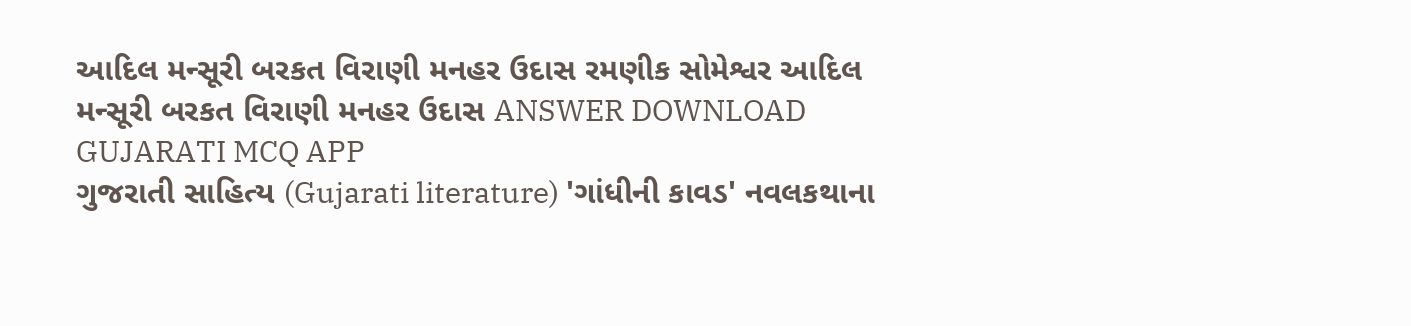આદિલ મન્સૂરી બરકત વિરાણી મનહર ઉદાસ રમણીક સોમેશ્વર આદિલ મન્સૂરી બરકત વિરાણી મનહર ઉદાસ ANSWER DOWNLOAD GUJARATI MCQ APP
ગુજરાતી સાહિત્ય (Gujarati literature) 'ગાંધીની કાવડ' નવલકથાના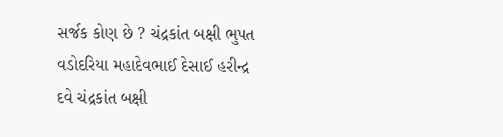સર્જક કોણ છે ? ચંદ્રકાંત બક્ષી ભુપત વડોદરિયા મહાદેવભાઈ દેસાઈ હરીન્દ્ર દવે ચંદ્રકાંત બક્ષી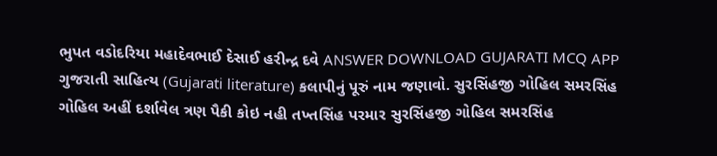ભુપત વડોદરિયા મહાદેવભાઈ દેસાઈ હરીન્દ્ર દવે ANSWER DOWNLOAD GUJARATI MCQ APP
ગુજરાતી સાહિત્ય (Gujarati literature) કલાપીનું પૂરું નામ જણાવો. સુરસિંહજી ગોહિલ સમરસિંહ ગોહિલ અહીં દર્શાવેલ ત્રણ પૈકી કોઇ નહી તખ્તસિંહ પરમાર સુરસિંહજી ગોહિલ સમરસિંહ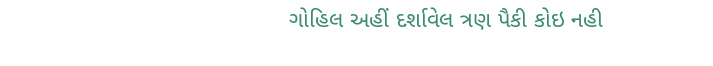ગોહિલ અહીં દર્શાવેલ ત્રણ પૈકી કોઇ નહી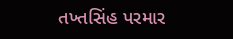તખ્તસિંહ પરમાર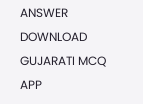ANSWER DOWNLOAD GUJARATI MCQ APP